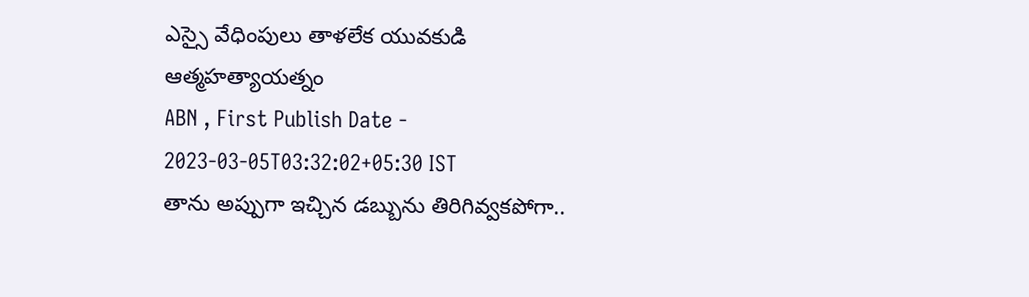ఎస్సై వేధింపులు తాళలేక యువకుడి ఆత్మహత్యాయత్నం
ABN , First Publish Date - 2023-03-05T03:32:02+05:30 IST
తాను అప్పుగా ఇచ్చిన డబ్బును తిరిగివ్వకపోగా..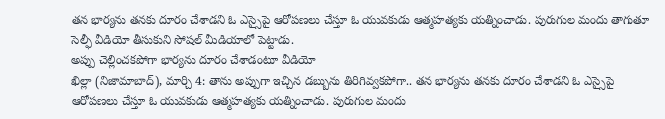తన భార్యను తనకు దూరం చేశాడని ఓ ఎస్సైపై ఆరోపణలు చేస్తూ ఓ యువకుడు ఆత్మహత్యకు యత్నించాడు. పురుగుల మందు తాగుతూ సెల్ఫీ వీడియో తీసుకుని సోషల్ మీడియాలో పెట్టాడు.
అప్పు చెల్లించకపోగా భార్యను దూరం చేశాడంటూ వీడియో
ఖిల్లా (నిజామాబాద్), మార్చి 4: తాను అప్పుగా ఇచ్చిన డబ్బును తిరిగివ్వకపోగా.. తన భార్యను తనకు దూరం చేశాడని ఓ ఎస్సైపై ఆరోపణలు చేస్తూ ఓ యువకుడు ఆత్మహత్యకు యత్నించాడు. పురుగుల మందు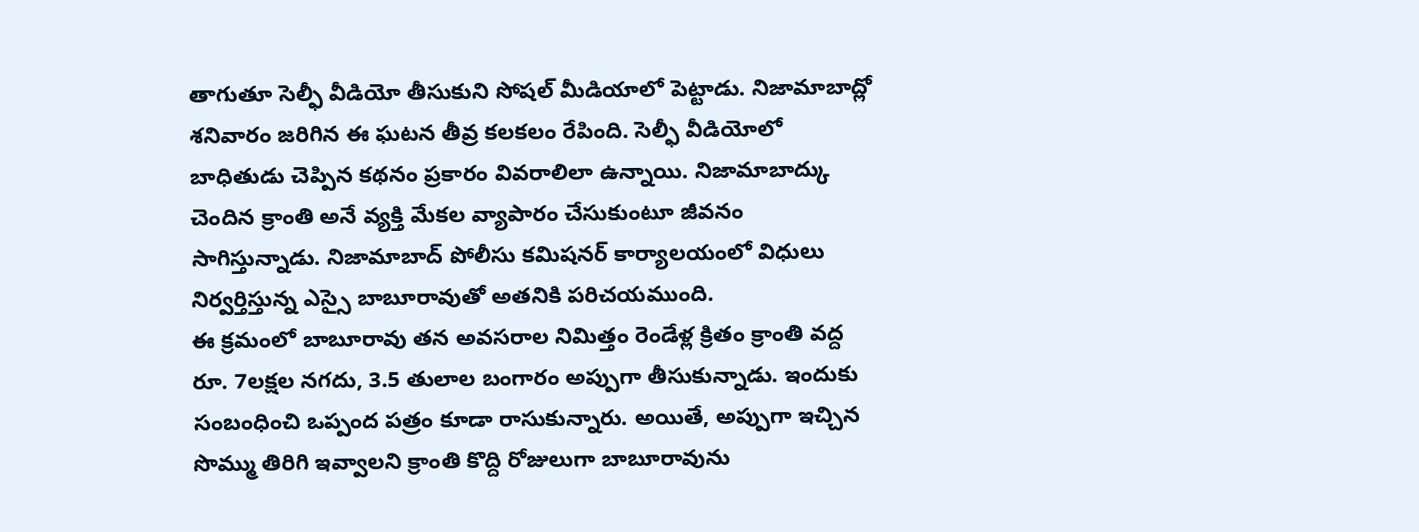తాగుతూ సెల్ఫీ వీడియో తీసుకుని సోషల్ మీడియాలో పెట్టాడు. నిజామాబాద్లో శనివారం జరిగిన ఈ ఘటన తీవ్ర కలకలం రేపింది. సెల్ఫీ వీడియోలో బాధితుడు చెప్పిన కథనం ప్రకారం వివరాలిలా ఉన్నాయి. నిజామాబాద్కు చెందిన క్రాంతి అనే వ్యక్తి మేకల వ్యాపారం చేసుకుంటూ జీవనం సాగిస్తున్నాడు. నిజామాబాద్ పోలీసు కమిషనర్ కార్యాలయంలో విధులు నిర్వర్తిస్తున్న ఎస్సై బాబూరావుతో అతనికి పరిచయముంది.
ఈ క్రమంలో బాబూరావు తన అవసరాల నిమిత్తం రెండేళ్ల క్రితం క్రాంతి వద్ద రూ. 7లక్షల నగదు, 3.5 తులాల బంగారం అప్పుగా తీసుకున్నాడు. ఇందుకు సంబంధించి ఒప్పంద పత్రం కూడా రాసుకున్నారు. అయితే, అప్పుగా ఇచ్చిన సొమ్ము తిరిగి ఇవ్వాలని క్రాంతి కొద్ది రోజులుగా బాబూరావును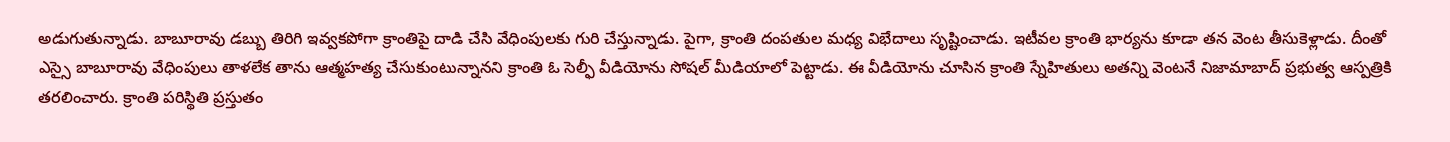అడుగుతున్నాడు. బాబూరావు డబ్బు తిరిగి ఇవ్వకపోగా క్రాంతిపై దాడి చేసి వేధింపులకు గురి చేస్తున్నాడు. పైగా, క్రాంతి దంపతుల మధ్య విభేదాలు సృష్టించాడు. ఇటీవల క్రాంతి భార్యను కూడా తన వెంట తీసుకెళ్లాడు. దీంతో ఎస్సై బాబూరావు వేధింపులు తాళలేక తాను ఆత్మహత్య చేసుకుంటున్నానని క్రాంతి ఓ సెల్ఫీ వీడియోను సోషల్ మీడియాలో పెట్టాడు. ఈ వీడియోను చూసిన క్రాంతి స్నేహితులు అతన్ని వెంటనే నిజామాబాద్ ప్రభుత్వ ఆస్పత్రికి తరలించారు. క్రాంతి పరిస్థితి ప్రస్తుతం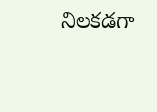నిలకడగా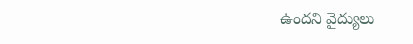ఉందని వైద్యులు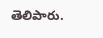తెలిపారు.